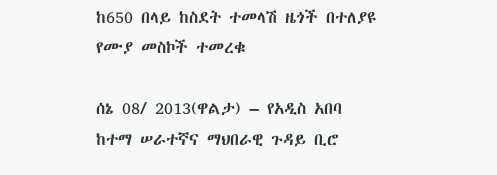ከ650 በላይ ከስደት ተመላሽ ዜጎች በተለያዩ የሙያ መስኮች ተመረቁ

ሰኔ 08/ 2013(ዋልታ) – የአዲስ አበባ ከተማ ሠራተኛና ማህበራዊ ጉዳይ ቢሮ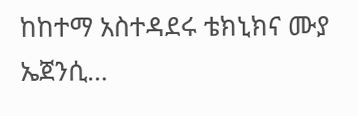ከከተማ አስተዳደሩ ቴክኒክና ሙያ ኤጀንሲ…